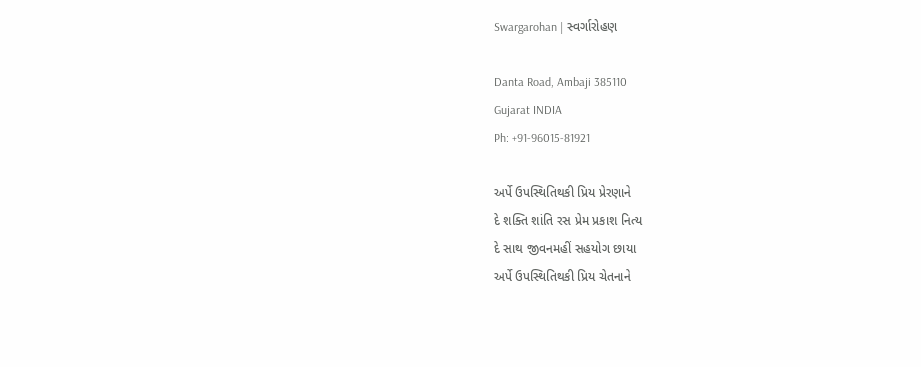Swargarohan | સ્વર્ગારોહણ

Danta Road, Ambaji 385110
Gujarat INDIA
Ph: +91-96015-81921

અર્પે ઉપસ્થિતિથકી પ્રિય પ્રેરણાને
દે શક્તિ શાંતિ રસ પ્રેમ પ્રકાશ નિત્ય
દે સાથ જીવનમહીં સહયોગ છાયા
અર્પે ઉપસ્થિતિથકી પ્રિય ચેતનાને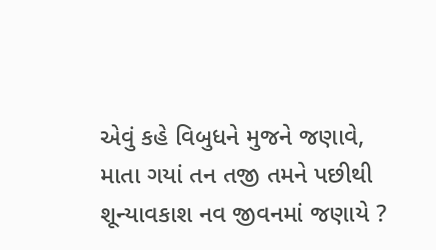એવું કહે વિબુધને મુજને જણાવે,
માતા ગયાં તન તજી તમને પછીથી
શૂન્યાવકાશ નવ જીવનમાં જણાયે ?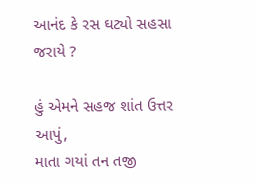આનંદ કે રસ ઘટ્યો સહસા જરાયે ?

હું એમને સહજ શાંત ઉત્તર આપું,
માતા ગયાં તન તજી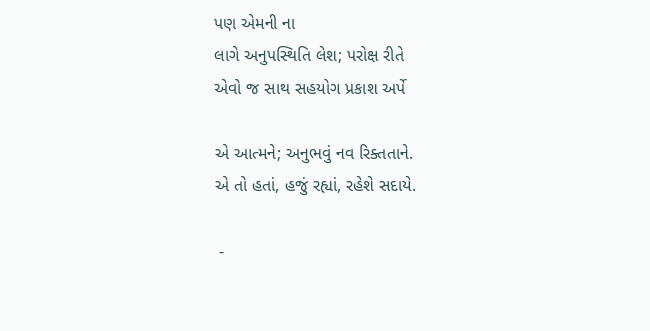પણ એમની ના
લાગે અનુપસ્થિતિ લેશ; પરોક્ષ રીતે
એવો જ સાથ સહયોગ પ્રકાશ અર્પે

એ આત્મને; અનુભવું નવ રિક્તતાને.
એ તો હતાં, હજું રહ્યાં, રહેશે સદાયે.

 -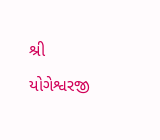શ્રી યોગેશ્વરજી